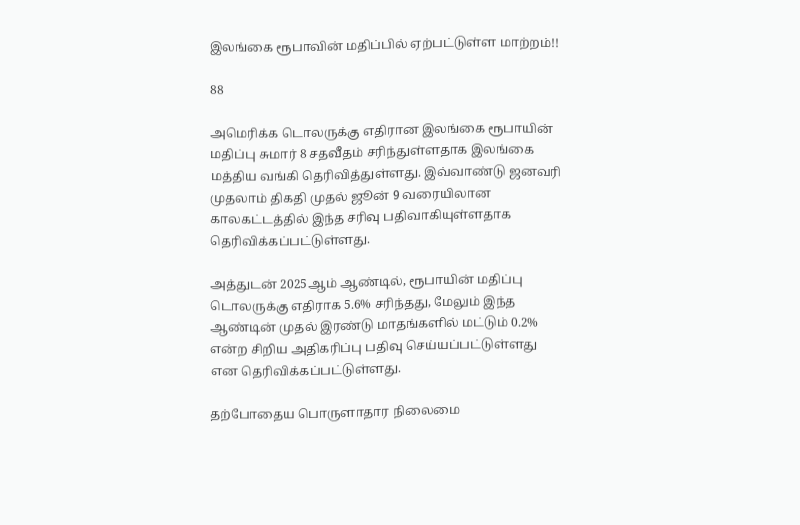இலங்கை ரூபாவின் மதிப்பில் ஏற்பட்டுள்ள மாற்றம்!!

88

அமெரிக்க டொலருக்கு எதிரான இலங்கை ரூபாயின் மதிப்பு சுமார் 8 சதவீதம் சரிந்துள்ளதாக இலங்கை மத்திய வங்கி தெரிவித்துள்ளது. இவ்வாண்டு ஜனவரி முதலாம் திகதி முதல் ஜூன் 9 வரையிலான காலகட்டத்தில் இந்த சரிவு பதிவாகியுள்ளதாக தெரிவிக்கப்பட்டுள்ளது.

அத்துடன் 2025ஆம் ஆண்டில், ரூபாயின் மதிப்பு டொலருக்கு எதிராக 5.6% சரிந்தது, மேலும் இந்த ஆண்டின் முதல் இரண்டு மாதங்களில் மட்டும் 0.2% என்ற சிறிய அதிகரிப்பு பதிவு செய்யப்பட்டுள்ளது என தெரிவிக்கப்பட்டுள்ளது.

தற்போதைய பொருளாதார நிலைமை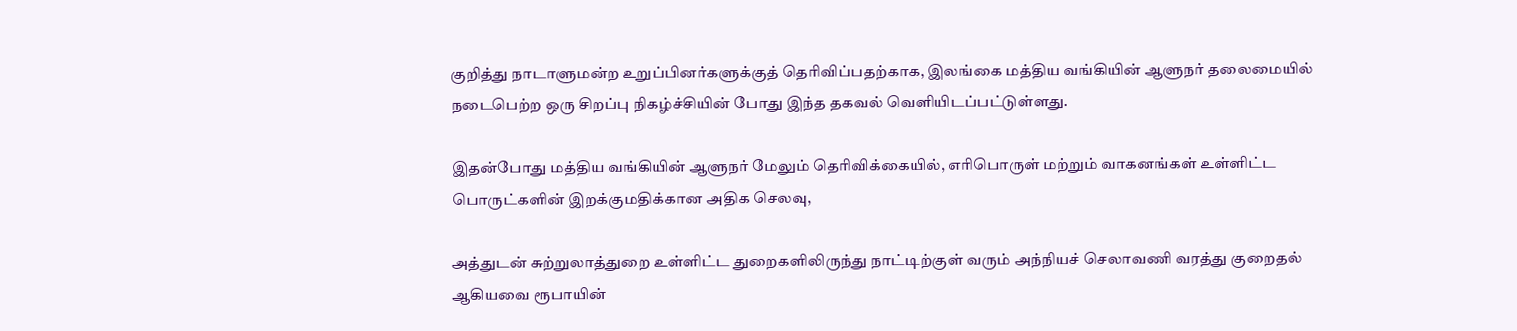குறித்து நாடாளுமன்ற உறுப்பினர்களுக்குத் தெரிவிப்பதற்காக, இலங்கை மத்திய வங்கியின் ஆளுநர் தலைமையில் நடைபெற்ற ஒரு சிறப்பு நிகழ்ச்சியின் போது இந்த தகவல் வெளியிடப்பட்டுள்ளது.

இதன்போது மத்திய வங்கியின் ஆளுநர் மேலும் தெரிவிக்கையில், எரிபொருள் மற்றும் வாகனங்கள் உள்ளிட்ட பொருட்களின் இறக்குமதிக்கான அதிக செலவு,

அத்துடன் சுற்றுலாத்துறை உள்ளிட்ட துறைகளிலிருந்து நாட்டிற்குள் வரும் அந்நியச் செலாவணி வரத்து குறைதல் ஆகியவை ரூபாயின்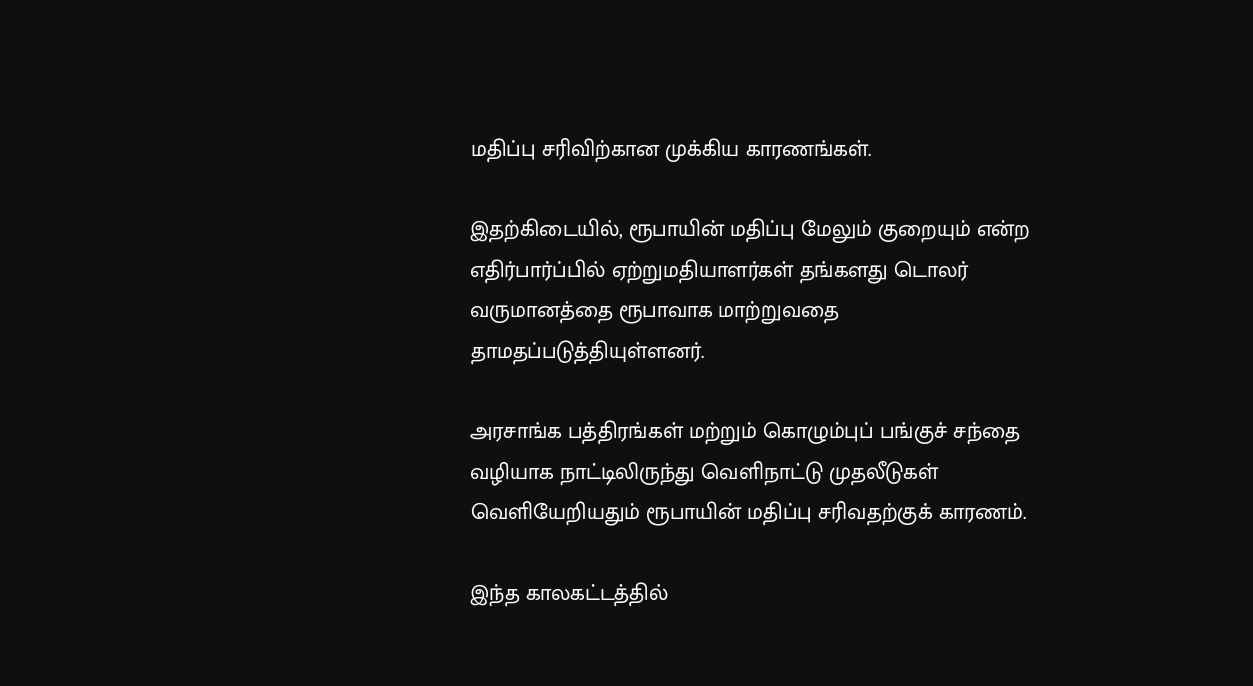மதிப்பு சரிவிற்கான முக்கிய காரணங்கள்.

இதற்கிடையில், ரூபாயின் மதிப்பு மேலும் குறையும் என்ற எதிர்பார்ப்பில் ஏற்றுமதியாளர்கள் தங்களது டொலர் வருமானத்தை ரூபாவாக மாற்றுவதை தாமதப்படுத்தியுள்ளனர்.

அரசாங்க பத்திரங்கள் மற்றும் கொழும்புப் பங்குச் சந்தை வழியாக நாட்டிலிருந்து வெளிநாட்டு முதலீடுகள் வெளியேறியதும் ரூபாயின் மதிப்பு சரிவதற்குக் காரணம்.

இந்த காலகட்டத்தில்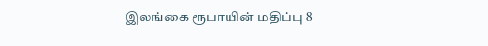இலங்கை ரூபாயின் மதிப்பு 8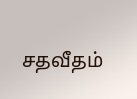சதவீதம்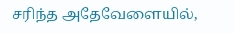சரிந்த அதேவேளையில்,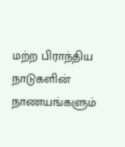மற்ற பிராந்திய நாடுகளின் நாணயங்களும்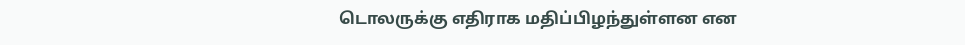டொலருக்கு எதிராக மதிப்பிழந்துள்ளன என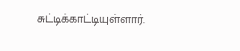சுட்டிக்காட்டியுள்ளார்.